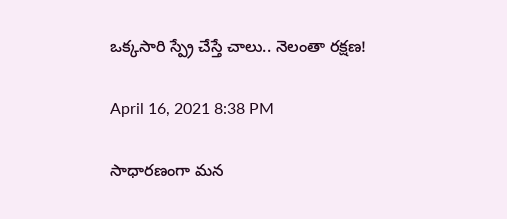ఒక్కసారి స్ప్రే చేస్తే చాలు.. నెలంతా రక్షణ!

April 16, 2021 8:38 PM

సాధారణంగా మన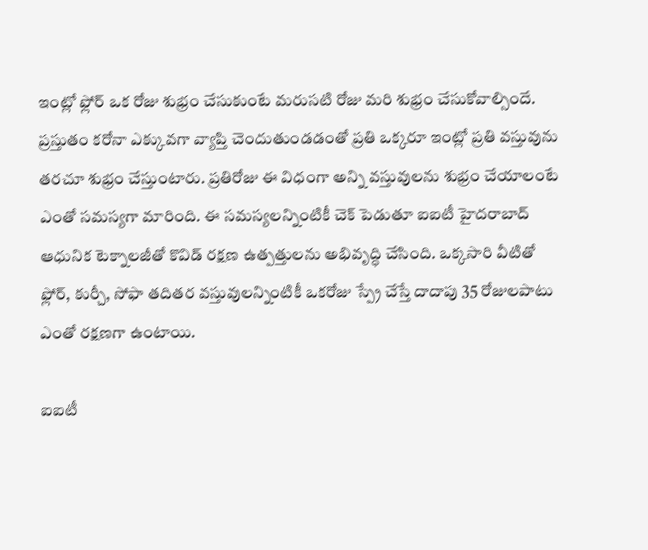ఇంట్లో ఫ్లోర్ ఒక రోజు శుభ్రం చేసుకుంటే మరుసటి రోజు మరి శుభ్రం చేసుకోవాల్సిందే. ప్రస్తుతం కరోనా ఎక్కువగా వ్యాప్తి చెందుతుండడంతో ప్రతి ఒక్కరూ ఇంట్లో ప్రతి వస్తువును తరచూ శుభ్రం చేస్తుంటారు. ప్రతిరోజు ఈ విధంగా అన్ని వస్తువులను శుభ్రం చేయాలంటే ఎంతో సమస్యగా మారింది. ఈ సమస్యలన్నింటికీ చెక్ పెడుతూ ఐఐటీ హైదరాబాద్‌ ఆధునిక టెక్నాలజీతో కొవిడ్‌ రక్షణ ఉత్పత్తులను అభివృద్ధి చేసింది. ఒక్కసారి వీటితో ఫ్లోర్, కుర్చీ, సోఫా తదితర వస్తువులన్నింటికీ ఒకరోజు స్ప్రే చేస్తే దాదాపు 35 రోజులపాటు ఎంతో రక్షణగా ఉంటాయి.

ఐఐటీ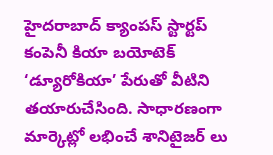హైదరాబాద్‌ క్యాంపస్‌ స్టార్టప్‌ కంపెనీ కియా బయోటెక్‌ ‘డ్యూరోకియా’ పేరుతో వీటిని తయారుచేసింది. సాధారణంగా మార్కెట్లో లభించే శానిటైజర్ లు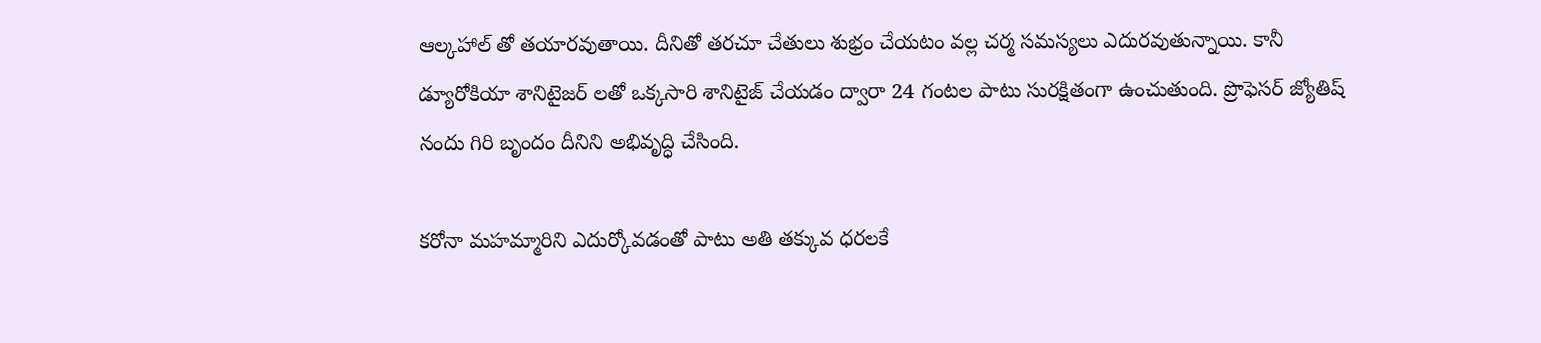ఆల్కహాల్ తో తయారవుతాయి. దీనితో తరచూ చేతులు శుభ్రం చేయటం వల్ల చర్మ సమస్యలు ఎదురవుతున్నాయి. కానీ డ్యూరోకియా శానిటైజర్ లతో ఒక్కసారి శానిటైజ్ చేయడం ద్వారా 24 గంటల పాటు సురక్షితంగా ఉంచుతుంది. ప్రొఫెసర్ జ్యోతిష్ నందు గిరి బృందం దీనిని అభివృద్ధి చేసింది.

కరోనా మహమ్మారిని ఎదుర్కోవడంతో పాటు అతి తక్కువ ధరలకే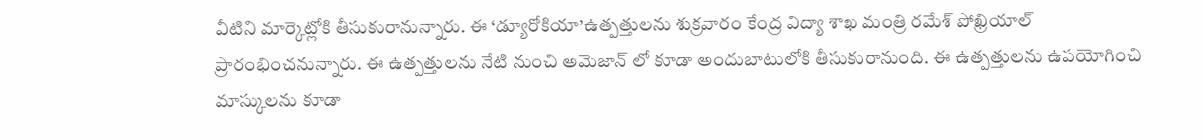వీటిని మార్కెట్లోకి తీసుకురానున్నారు. ఈ ‘డ్యూరోకియా’ఉత్పత్తులను శుక్రవారం కేంద్ర విద్యా శాఖ మంత్రి రమేశ్‌ పోఖ్రియాల్‌ ప్రారంభించనున్నారు. ఈ ఉత్పత్తులను నేటి నుంచి అమెజాన్ లో కూడా అందుబాటులోకి తీసుకురానుంది. ఈ ఉత్పత్తులను ఉపయోగించి మాస్కులను కూడా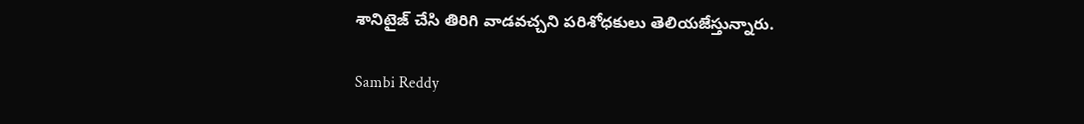శానిటైజ్ చేసి తిరిగి వాడవచ్చని పరిశోధకులు తెలియజేస్తున్నారు.

Sambi Reddy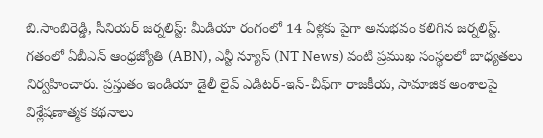బి.సాంబిరెడ్డి, సీనియర్ జర్నలిస్ట్: మీడియా రంగంలో 14 ఏళ్లకు పైగా అనుభవం కలిగిన జర్నలిస్ట్. గతంలో ఏబీఎన్ ఆంధ్ర‌జ్యోతి (ABN), ఎన్టీ న్యూస్ (NT News) వంటి ప్రముఖ సంస్థలలో బాధ్యతలు నిర్వహించారు. ప్రస్తుతం ఇండియా డైలీ లైవ్ ఎడిటర్-ఇన్-చీఫ్‌గా రాజకీయ, సామాజిక అంశాలపై విశ్లేషణాత్మక కథనాలు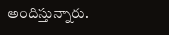అందిస్తున్నారు.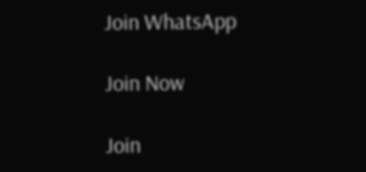Join WhatsApp

Join Now

Join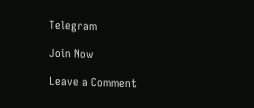Telegram

Join Now

Leave a Comment